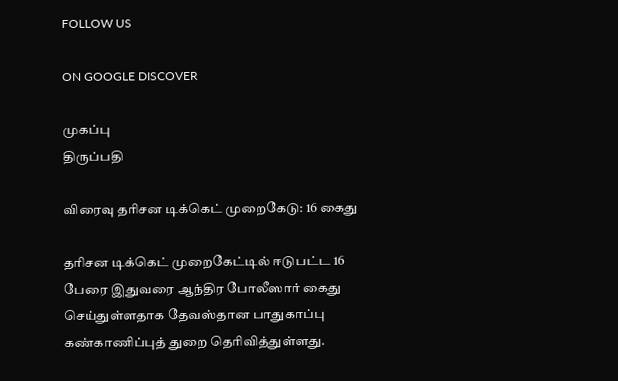FOLLOW US

ON GOOGLE DISCOVER

முகப்பு
திருப்பதி

விரைவு தரிசன டிக்கெட் முறைகேடு: 16 கைது

தரிசன டிக்கெட் முறைகேட்டில் ஈடுபட்ட 16 பேரை இதுவரை ஆந்திர போலீஸார் கைது செய்துள்ளதாக தேவஸ்தான பாதுகாப்பு கண்காணிப்புத் துறை தெரிவித்துள்ளது.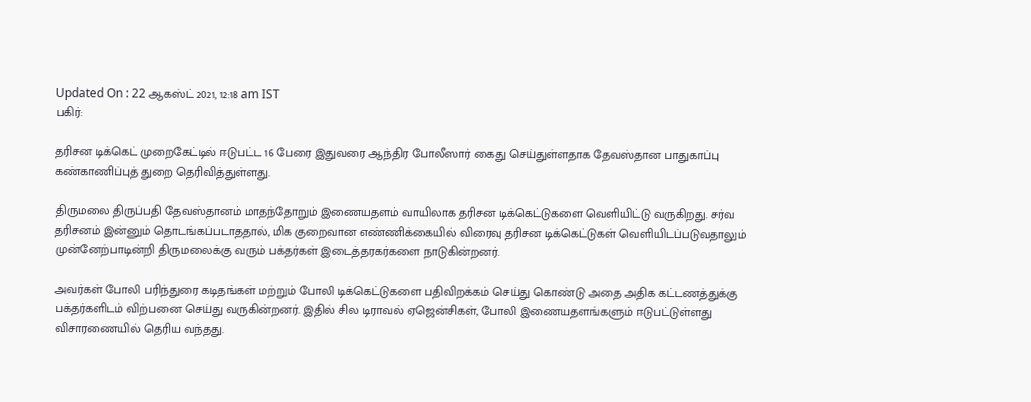Updated On : 22 ஆகஸ்ட் 2021, 12:18 am IST
பகிர்:

தரிசன டிக்கெட் முறைகேட்டில் ஈடுபட்ட 16 பேரை இதுவரை ஆந்திர போலீஸார் கைது செய்துள்ளதாக தேவஸ்தான பாதுகாப்பு கண்காணிப்புத் துறை தெரிவித்துள்ளது.

திருமலை திருப்பதி தேவஸ்தானம் மாதந்தோறும் இணையதளம் வாயிலாக தரிசன டிக்கெட்டுகளை வெளியிட்டு வருகிறது. சர்வ தரிசனம் இன்னும் தொடங்கப்படாததால், மிக குறைவான எண்ணிக்கையில் விரைவு தரிசன டிக்கெட்டுகள் வெளியிடப்படுவதாலும் முன்னேற்பாடின்றி திருமலைக்கு வரும் பக்தர்கள் இடைத்தரகர்களை நாடுகின்றனர்.

அவர்கள் போலி பரிந்துரை கடிதங்கள் மற்றும் போலி டிக்கெட்டுகளை பதிவிறக்கம் செய்து கொண்டு அதை அதிக கட்டணத்துக்கு பக்தர்களிடம் விற்பனை செய்து வருகின்றனர். இதில் சில டிராவல் ஏஜென்சிகள், போலி இணையதளங்களும் ஈடுபட்டுள்ளது விசாரணையில் தெரிய வந்தது.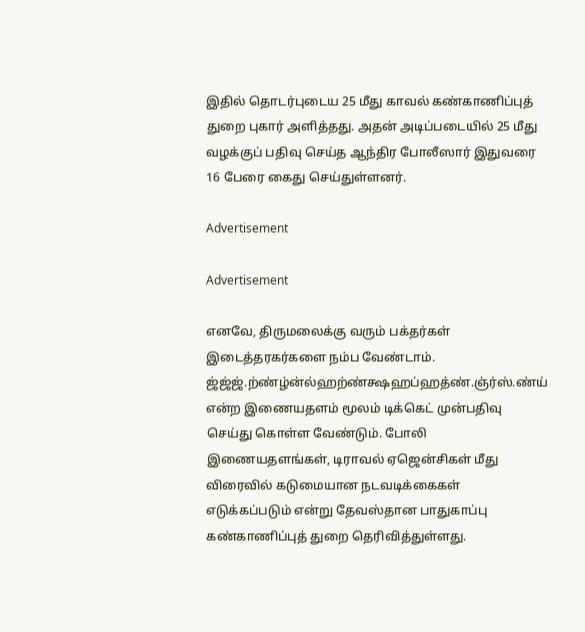இதில் தொடர்புடைய 25 மீது காவல் கண்காணிப்புத் துறை புகார் அளித்தது. அதன் அடிப்படையில் 25 மீது வழக்குப் பதிவு செய்த ஆந்திர போலீஸார் இதுவரை 16 பேரை கைது செய்துள்ளனர்.

Advertisement

Advertisement

எனவே, திருமலைக்கு வரும் பக்தர்கள் இடைத்தரகர்களை நம்ப வேண்டாம். ஜ்ஜ்ஜ்.ற்ண்ழ்ன்ல்ஹற்ண்க்ஷஹப்ஹத்ண்.ஞ்ர்ஸ்.ண்ய் என்ற இணையதளம் மூலம் டிக்கெட் முன்பதிவு செய்து கொள்ள வேண்டும். போலி இணையதளங்கள், டிராவல் ஏஜென்சிகள் மீது விரைவில் கடுமையான நடவடிக்கைகள் எடுக்கப்படும் என்று தேவஸ்தான பாதுகாப்பு கண்காணிப்புத் துறை தெரிவித்துள்ளது.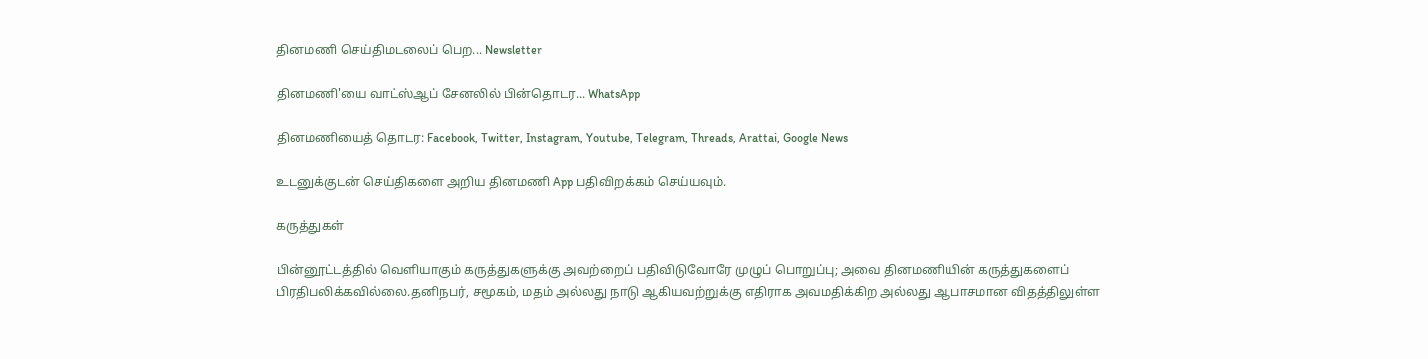தினமணி செய்திமடலைப் பெற... Newsletter

தினமணி'யை வாட்ஸ்ஆப் சேனலில் பின்தொடர... WhatsApp

தினமணியைத் தொடர: Facebook, Twitter, Instagram, Youtube, Telegram, Threads, Arattai, Google News

உடனுக்குடன் செய்திகளை அறிய தினமணி App பதிவிறக்கம் செய்யவும்.

கருத்துகள்

பின்னூட்டத்தில் வெளியாகும் கருத்துகளுக்கு அவற்றைப் பதிவிடுவோரே முழுப் பொறுப்பு; அவை தினமணியின் கருத்துகளைப் பிரதிபலிக்கவில்லை.தனிநபர், சமூகம், மதம் அல்லது நாடு ஆகியவற்றுக்கு எதிராக அவமதிக்கிற அல்லது ஆபாசமான விதத்திலுள்ள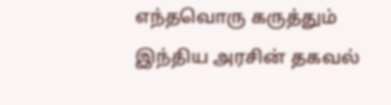எந்தவொரு கருத்தும் இந்திய அரசின் தகவல்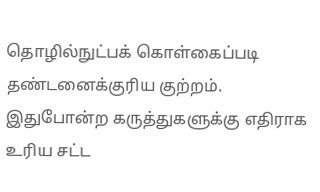தொழில்நுட்பக் கொள்கைப்படி தண்டனைக்குரிய குற்றம். இதுபோன்ற கருத்துகளுக்கு எதிராக உரிய சட்ட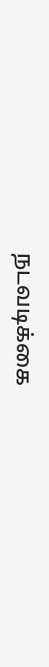நடவடிக்கை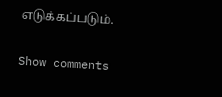எடுக்கப்படும்.

Show comments